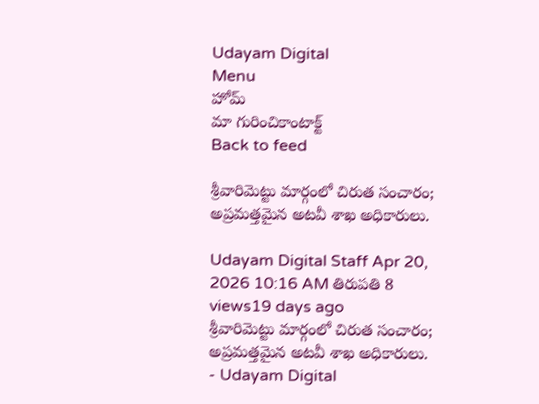Udayam Digital
Menu
హోమ్
మా గురించికాంటాక్ట్
Back to feed

శ్రీవారిమెట్టు మార్గంలో చిరుత సంచారం; అప్రమత్తమైన అటవీ శాఖ అధికారులు.

Udayam Digital Staff Apr 20, 2026 10:16 AM తిరుపతి 8 views19 days ago
శ్రీవారిమెట్టు మార్గంలో చిరుత సంచారం; అప్రమత్తమైన అటవీ శాఖ అధికారులు. - Udayam Digital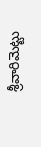శ్రీవారిమెట్టు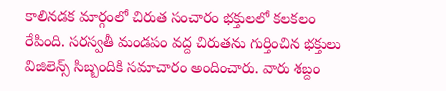కాలినడక మార్గంలో చిరుత సంచారం భక్తులలో కలకలం రేపింది. సరస్వతీ మండపం వద్ద చిరుతను గుర్తించిన భక్తులు విజిలెన్స్ సిబ్బందికి సమాచారం అందించారు. వారు శబ్దం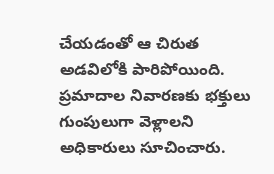చేయడంతో ఆ చిరుత అడవిలోకి పారిపోయింది. ప్రమాదాల నివారణకు భక్తులు గుంపులుగా వెళ్లాలని అధికారులు సూచించారు.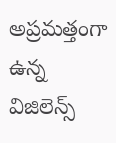అప్రమత్తంగా ఉన్న విజిలెన్స్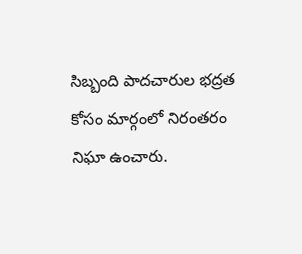సిబ్బంది పాదచారుల భద్రత కోసం మార్గంలో నిరంతరం నిఘా ఉంచారు.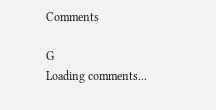Comments

G
Loading comments...